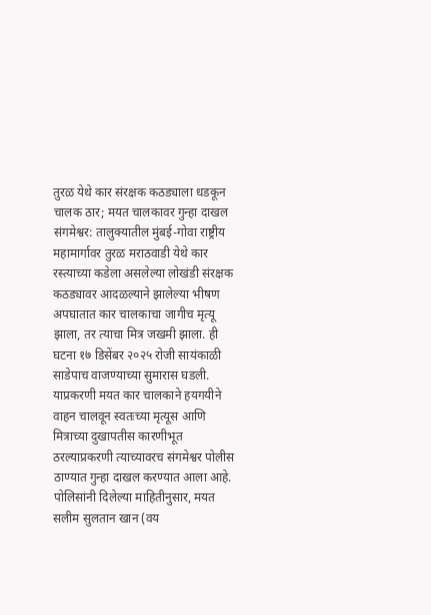तुरळ येथे कार संरक्षक कठड्याला धडकून चालक ठार; मयत चालकावर गुन्हा दाखल
संगमेश्वर: तालुक्यातील मुंबई-गोवा राष्ट्रीय महामार्गावर तुरळ मराठवाडी येथे कार रस्त्याच्या कडेला असलेल्या लोखंडी संरक्षक कठड्यावर आदळल्याने झालेल्या भीषण अपघातात कार चालकाचा जागीच मृत्यू झाला, तर त्याचा मित्र जखमी झाला. ही घटना १७ डिसेंबर २०२५ रोजी सायंकाळी साडेपाच वाजण्याच्या सुमारास घडली.
याप्रकरणी मयत कार चालकाने हयगयीने वाहन चालवून स्वतःच्या मृत्यूस आणि मित्राच्या दुखापतीस कारणीभूत ठरल्याप्रकरणी त्याच्यावरच संगमेश्वर पोलीस ठाण्यात गुन्हा दाखल करण्यात आला आहे.
पोलिसांनी दिलेल्या माहितीनुसार, मयत सलीम सुलतान खान (वय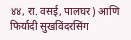४४, रा. वसई, पालघर) आणि फिर्यादी सुखविंदरसिंग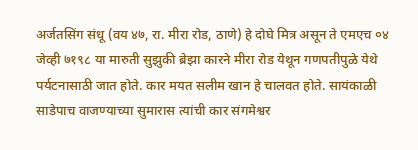अर्जतसिंग संधू (वय ४७, रा. मीरा रोड, ठाणे) हे दोघे मित्र असून ते एमएच ०४ जेव्ही ७१९८ या मारुती सुझुकी ब्रेझा कारने मीरा रोड येथून गणपतीपुळे येथे पर्यटनासाठी जात होते. कार मयत सलीम खान हे चालवत होते. सायंकाळी साडेपाच वाजण्याच्या सुमारास त्यांची कार संगमेश्वर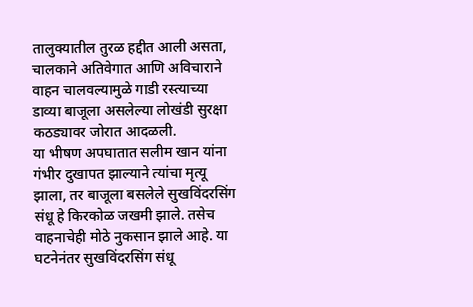तालुक्यातील तुरळ हद्दीत आली असता, चालकाने अतिवेगात आणि अविचाराने वाहन चालवल्यामुळे गाडी रस्त्याच्या डाव्या बाजूला असलेल्या लोखंडी सुरक्षा कठड्यावर जोरात आदळली.
या भीषण अपघातात सलीम खान यांना गंभीर दुखापत झाल्याने त्यांचा मृत्यू झाला, तर बाजूला बसलेले सुखविंदरसिंग संधू हे किरकोळ जखमी झाले. तसेच वाहनाचेही मोठे नुकसान झाले आहे. या घटनेनंतर सुखविंदरसिंग संधू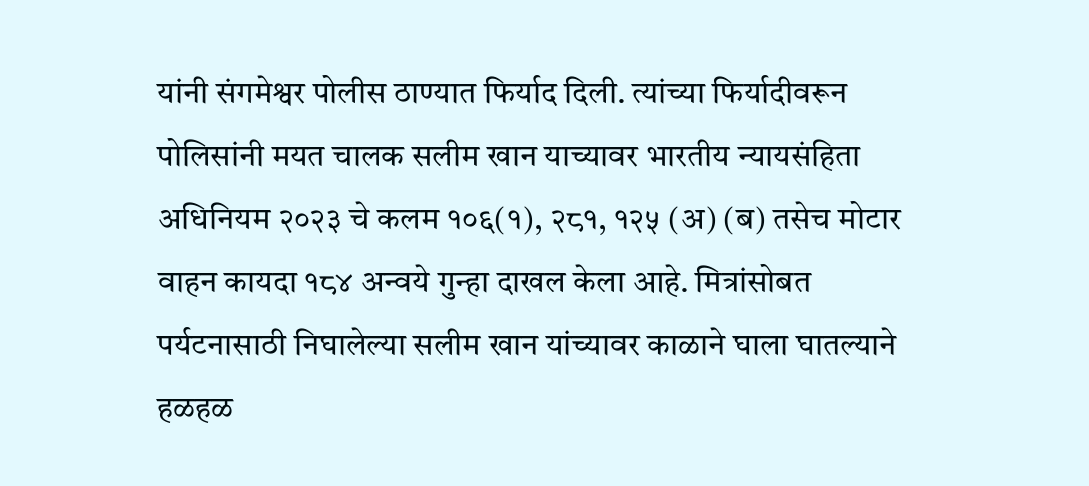यांनी संगमेश्वर पोलीस ठाण्यात फिर्याद दिली. त्यांच्या फिर्यादीवरून पोलिसांनी मयत चालक सलीम खान याच्यावर भारतीय न्यायसंहिता अधिनियम २०२३ चे कलम १०६(१), २८१, १२५ (अ) (ब) तसेच मोटार वाहन कायदा १८४ अन्वये गुन्हा दाखल केला आहे. मित्रांसोबत पर्यटनासाठी निघालेल्या सलीम खान यांच्यावर काळाने घाला घातल्याने हळहळ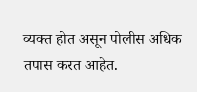व्यक्त होत असून पोलीस अधिक तपास करत आहेत.